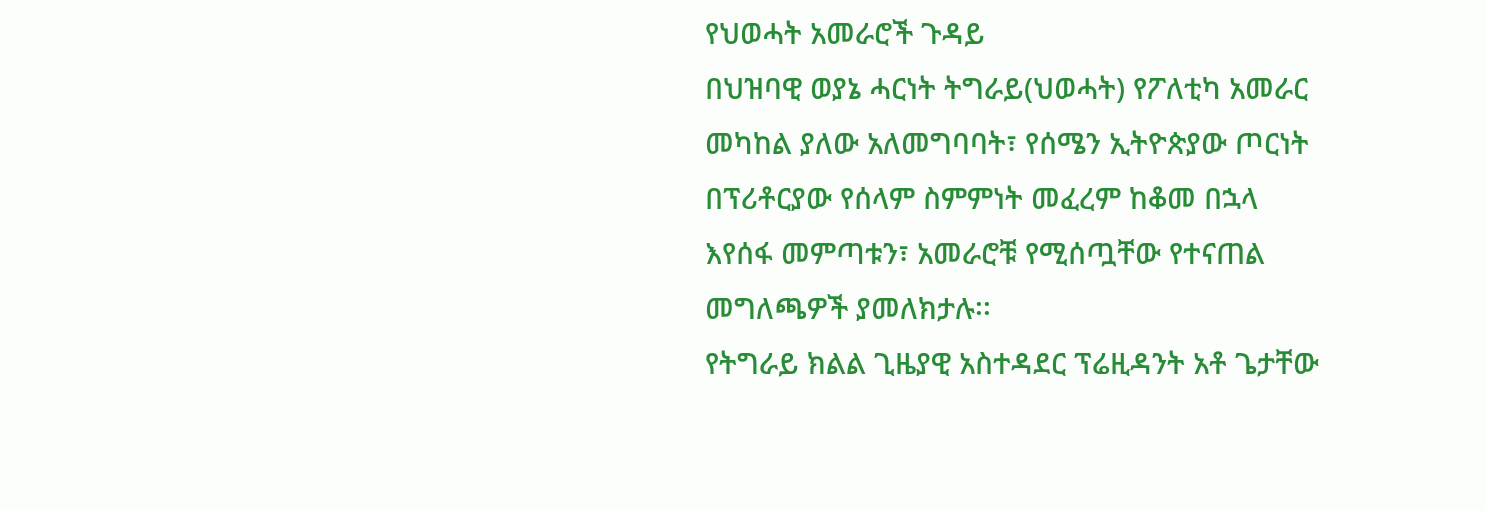የህወሓት አመራሮች ጉዳይ
በህዝባዊ ወያኔ ሓርነት ትግራይ(ህወሓት) የፖለቲካ አመራር መካከል ያለው አለመግባባት፣ የሰሜን ኢትዮጵያው ጦርነት በፕሪቶርያው የሰላም ስምምነት መፈረም ከቆመ በኋላ እየሰፋ መምጣቱን፣ አመራሮቹ የሚሰጧቸው የተናጠል መግለጫዎች ያመለክታሉ፡፡
የትግራይ ክልል ጊዜያዊ አስተዳደር ፕሬዚዳንት አቶ ጌታቸው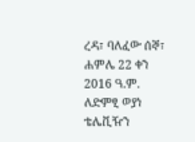ረዳ፣ ባለፈው ሰኞ፣ ሐምሌ 22 ቀን 2016 ዓ.ም. ለድምፂ ወያነ ቴሌቪዥን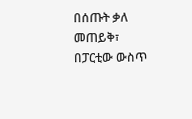በሰጡት ቃለ መጠይቅ፣ በፓርቲው ውስጥ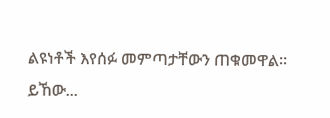ልዩነቶች እየሰፉ መምጣታቸውን ጠቁመዋል፡፡
ይኸው...